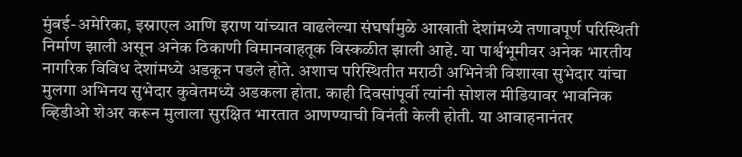मुंबई-अमेरिका, इस्राएल आणि इराण यांच्यात वाढलेल्या संघर्षामुळे आखाती देशांमध्ये तणावपूर्ण परिस्थिती निर्माण झाली असून अनेक ठिकाणी विमानवाहतूक विस्कळीत झाली आहे. या पार्श्वभूमीवर अनेक भारतीय नागरिक विविध देशांमध्ये अडकून पडले होते. अशाच परिस्थितीत मराठी अभिनेत्री विशाखा सुभेदार यांचा मुलगा अभिनय सुभेदार कुवेतमध्ये अडकला होता. काही दिवसांपूर्वी त्यांनी सोशल मीडियावर भावनिक व्हिडीओ शेअर करून मुलाला सुरक्षित भारतात आणण्याची विनंती केली होती. या आवाहनानंतर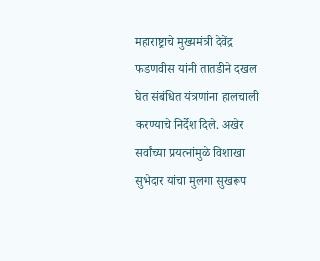महाराष्ट्राचे मुख्यमंत्री देवेंद्र फडणवीस यांनी तातडीने दखल घेत संबंधित यंत्रणांना हालचाली करण्याचे निर्देश दिले. अखेर सर्वांच्या प्रयत्नांमुळे विशाखा सुभेदार यांचा मुलगा सुखरूप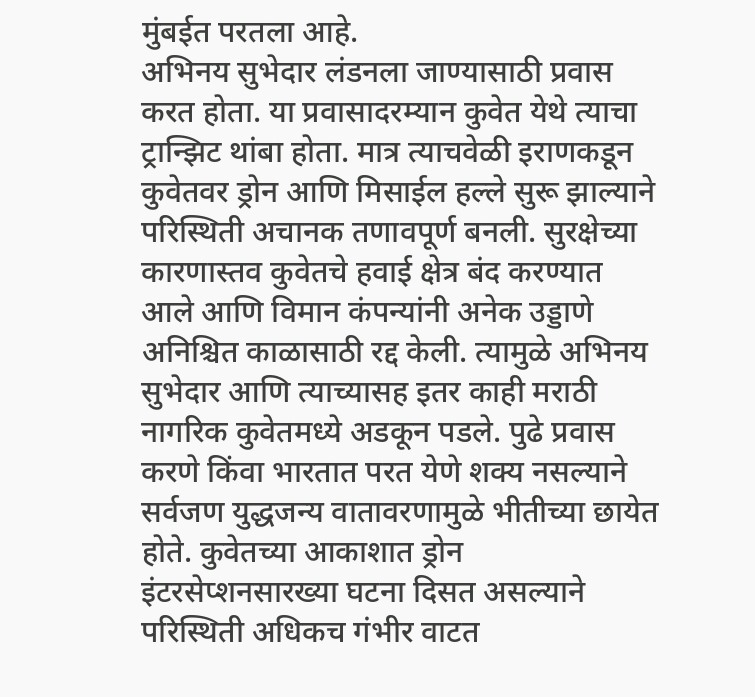मुंबईत परतला आहे.
अभिनय सुभेदार लंडनला जाण्यासाठी प्रवास करत होता. या प्रवासादरम्यान कुवेत येथे त्याचा ट्रान्झिट थांबा होता. मात्र त्याचवेळी इराणकडून कुवेतवर ड्रोन आणि मिसाईल हल्ले सुरू झाल्याने परिस्थिती अचानक तणावपूर्ण बनली. सुरक्षेच्या कारणास्तव कुवेतचे हवाई क्षेत्र बंद करण्यात आले आणि विमान कंपन्यांनी अनेक उड्डाणे अनिश्चित काळासाठी रद्द केली. त्यामुळे अभिनय सुभेदार आणि त्याच्यासह इतर काही मराठी नागरिक कुवेतमध्ये अडकून पडले. पुढे प्रवास करणे किंवा भारतात परत येणे शक्य नसल्याने सर्वजण युद्धजन्य वातावरणामुळे भीतीच्या छायेत होते. कुवेतच्या आकाशात ड्रोन इंटरसेप्शनसारख्या घटना दिसत असल्याने परिस्थिती अधिकच गंभीर वाटत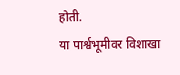होती.
या पार्श्वभूमीवर विशाखा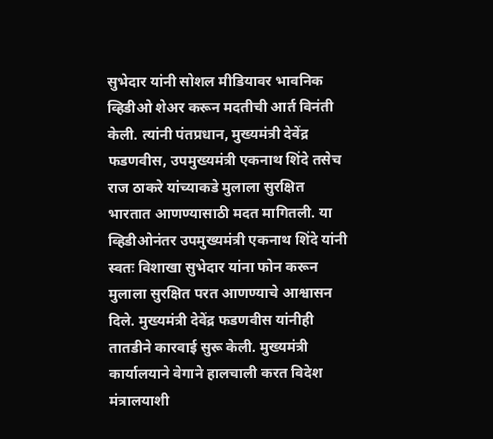सुभेदार यांनी सोशल मीडियावर भावनिक व्हिडीओ शेअर करून मदतीची आर्त विनंती केली. त्यांनी पंतप्रधान, मुख्यमंत्री देवेंद्र फडणवीस, उपमुख्यमंत्री एकनाथ शिंदे तसेच राज ठाकरे यांच्याकडे मुलाला सुरक्षित भारतात आणण्यासाठी मदत मागितली. या व्हिडीओनंतर उपमुख्यमंत्री एकनाथ शिंदे यांनी स्वतः विशाखा सुभेदार यांना फोन करून मुलाला सुरक्षित परत आणण्याचे आश्वासन दिले. मुख्यमंत्री देवेंद्र फडणवीस यांनीही तातडीने कारवाई सुरू केली. मुख्यमंत्री कार्यालयाने वेगाने हालचाली करत विदेश मंत्रालयाशी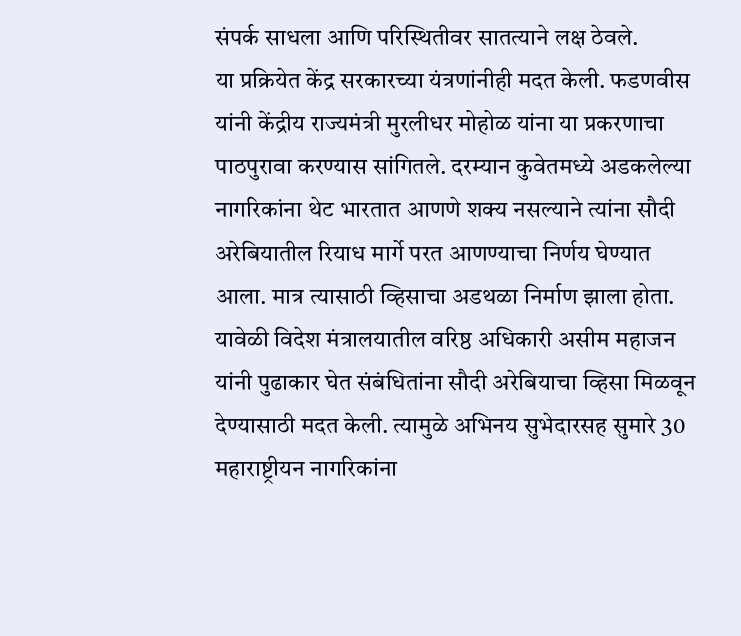संपर्क साधला आणि परिस्थितीवर सातत्याने लक्ष ठेवले.
या प्रक्रियेत केंद्र सरकारच्या यंत्रणांनीही मदत केली. फडणवीस यांनी केंद्रीय राज्यमंत्री मुरलीधर मोहोळ यांना या प्रकरणाचा पाठपुरावा करण्यास सांगितले. दरम्यान कुवेतमध्ये अडकलेल्या नागरिकांना थेट भारतात आणणे शक्य नसल्याने त्यांना सौदी अरेबियातील रियाध मार्गे परत आणण्याचा निर्णय घेण्यात आला. मात्र त्यासाठी व्हिसाचा अडथळा निर्माण झाला होता. यावेळी विदेश मंत्रालयातील वरिष्ठ अधिकारी असीम महाजन यांनी पुढाकार घेत संबंधितांना सौदी अरेबियाचा व्हिसा मिळवून देण्यासाठी मदत केली. त्यामुळे अभिनय सुभेदारसह सुमारे 30 महाराष्ट्रीयन नागरिकांना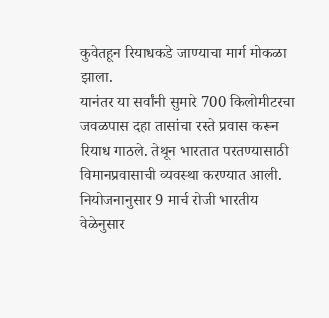कुवेतहून रियाधकडे जाण्याचा मार्ग मोकळा झाला.
यानंतर या सर्वांनी सुमारे 700 किलोमीटरचा जवळपास दहा तासांचा रस्ते प्रवास करून रियाध गाठले. तेथून भारतात परतण्यासाठी विमानप्रवासाची व्यवस्था करण्यात आली. नियोजनानुसार 9 मार्च रोजी भारतीय वेळेनुसार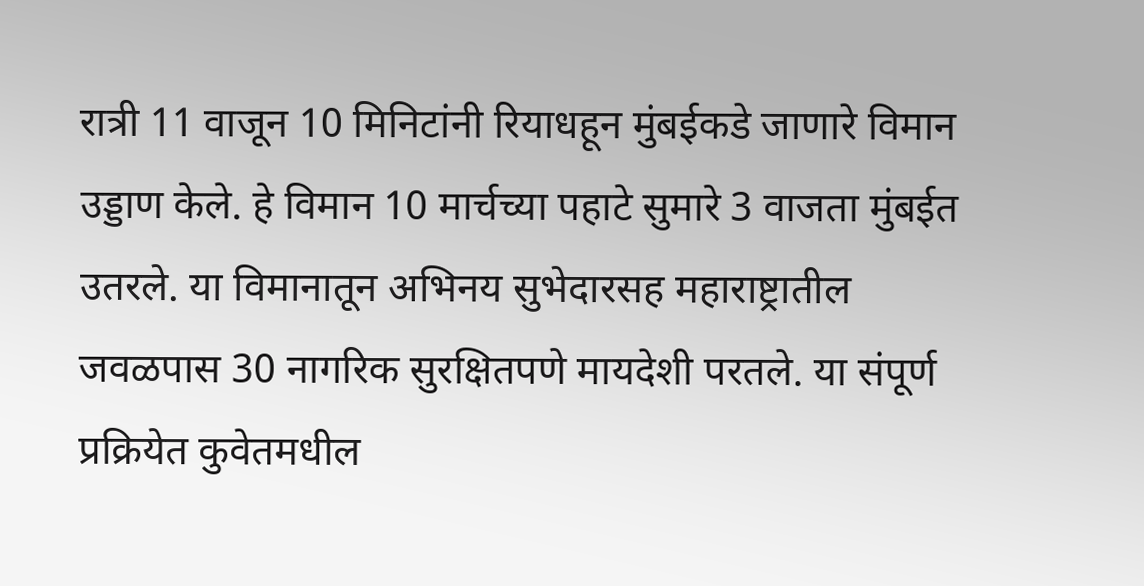रात्री 11 वाजून 10 मिनिटांनी रियाधहून मुंबईकडे जाणारे विमान उड्डाण केले. हे विमान 10 मार्चच्या पहाटे सुमारे 3 वाजता मुंबईत उतरले. या विमानातून अभिनय सुभेदारसह महाराष्ट्रातील जवळपास 30 नागरिक सुरक्षितपणे मायदेशी परतले. या संपूर्ण प्रक्रियेत कुवेतमधील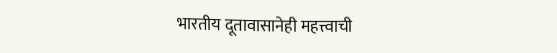भारतीय दूतावासानेही महत्त्वाची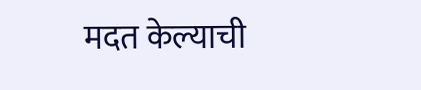मदत केल्याची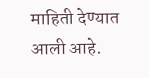माहिती देण्यात आली आहे.